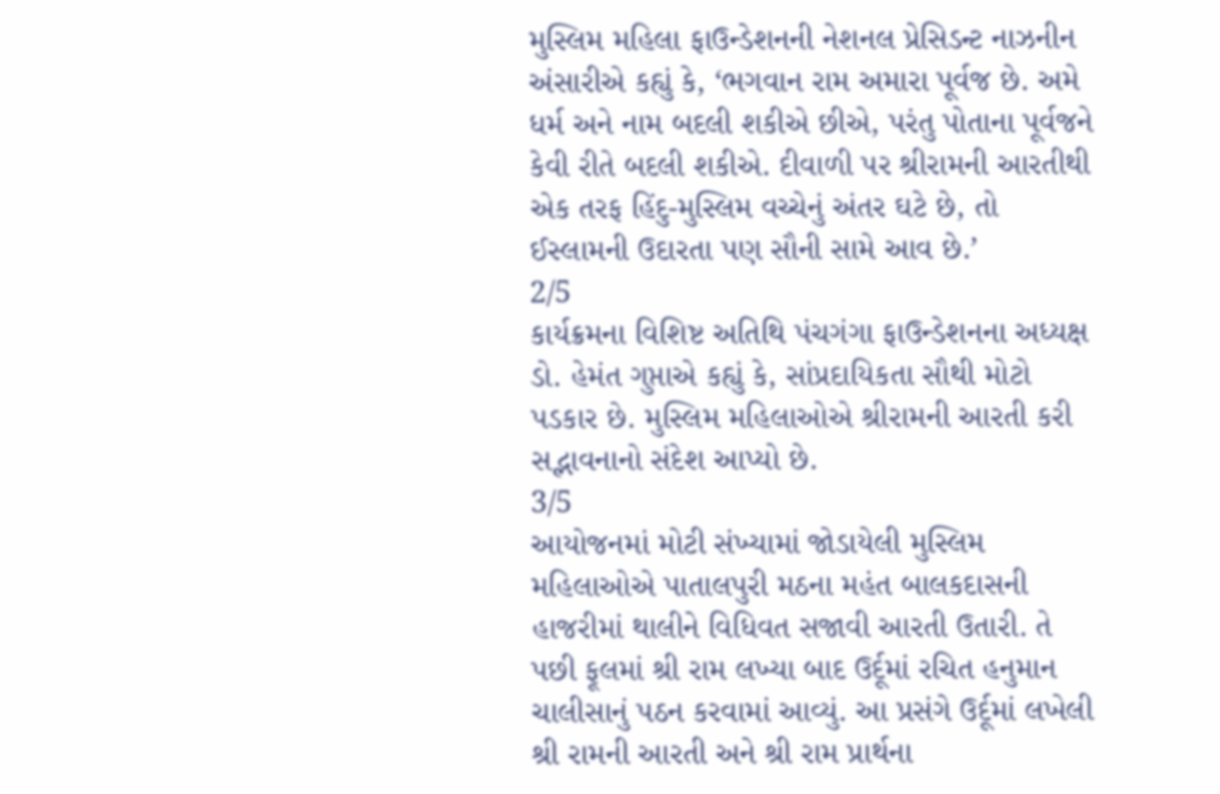મુસ્લિમ મહિલા ફાઉન્ડેશનની નેશનલ પ્રેસિડન્ટ નાઝનીન અંસારીએ કહ્યું કે, ‘ભગવાન રામ અમારા પૂર્વજ છે. અમે ધર્મ અને નામ બદલી શકીએ છીએ, પરંતુ પોતાના પૂર્વજને કેવી રીતે બદલી શકીએ. દીવાળી પર શ્રીરામની આરતીથી એક તરફ હિંદુ-મુસ્લિમ વચ્ચેનું અંતર ઘટે છે, તો ઈસ્લામની ઉદારતા પણ સૌની સામે આવ છે.’
2/5
કાર્યક્રમના વિશિષ્ટ અતિથિ પંચગંગા ફાઉન્ડેશનના અધ્યક્ષ ડો. હેમંત ગુપ્તાએ કહ્યું કે, સાંપ્રદાયિકતા સૌથી મોટો પડકાર છે. મુસ્લિમ મહિલાઓએ શ્રીરામની આરતી કરી સદ્ભાવનાનો સંદેશ આપ્યો છે.
3/5
આયોજનમાં મોટી સંખ્યામાં જોડાયેલી મુસ્લિમ મહિલાઓએ પાતાલપુરી મઠના મહંત બાલકદાસની હાજરીમાં થાલીને વિધિવત સજાવી આરતી ઉતારી. તે પછી ફૂલમાં શ્રી રામ લખ્યા બાદ ઉર્દૂમાં રચિત હનુમાન ચાલીસાનું પઠન કરવામાં આવ્યું. આ પ્રસંગે ઉર્દૂમાં લખેલી શ્રી રામની આરતી અને શ્રી રામ પ્રાર્થના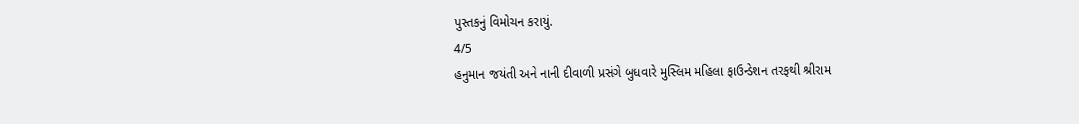પુસ્તકનું વિમોચન કરાયું.
4/5
હનુમાન જયંતી અને નાની દીવાળી પ્રસંગે બુધવારે મુસ્લિમ મહિલા ફાઉન્ડેશન તરફથી શ્રીરામ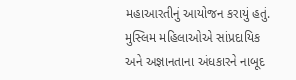મહાઆરતીનું આયોજન કરાયું હતું. મુસ્લિમ મહિલાઓએ સાંપ્રદાયિક અને અજ્ઞાનતાના અંધકારને નાબૂદ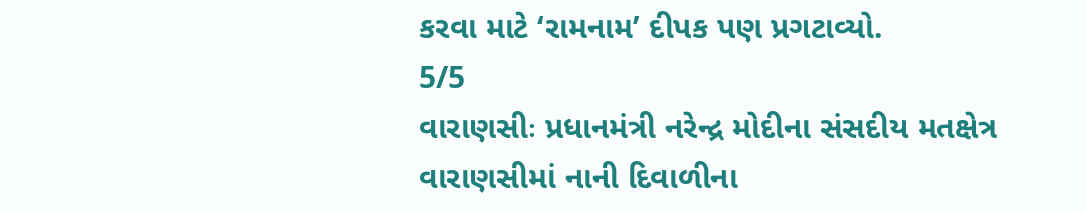કરવા માટે ‘રામનામ’ દીપક પણ પ્રગટાવ્યો.
5/5
વારાણસીઃ પ્રધાનમંત્રી નરેન્દ્ર મોદીના સંસદીય મતક્ષેત્ર વારાણસીમાં નાની દિવાળીના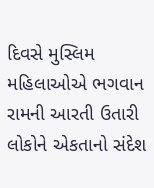દિવસે મુસ્લિમ મહિલાઓએ ભગવાન રામની આરતી ઉતારી લોકોને એકતાનો સંદેશ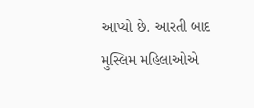આપ્યો છે. આરતી બાદ મુસ્લિમ મહિલાઓએ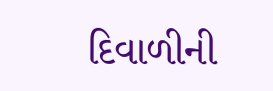દિવાળીની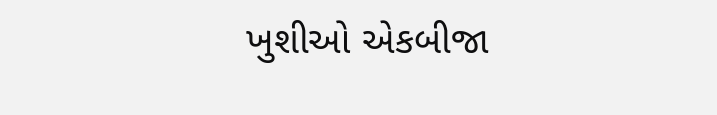ખુશીઓ એકબીજા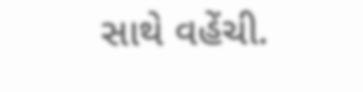સાથે વહેંચી.